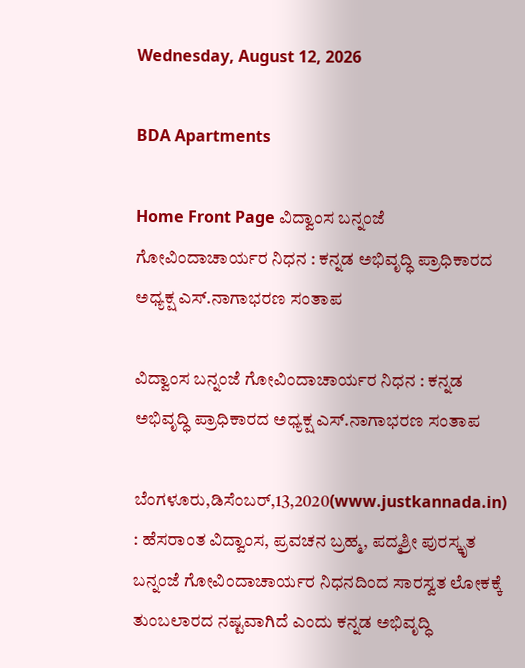Wednesday, August 12, 2026

BDA Apartments

Home Front Page ವಿದ್ವಾಂಸ ಬನ್ನಂಜೆ ಗೋವಿಂದಾಚಾರ್ಯರ ನಿಧನ : ಕನ್ನಡ ಅಭಿವೃದ್ಧಿ ಪ್ರಾಧಿಕಾರದ ಅಧ್ಯಕ್ಷ ಎಸ್.ನಾಗಾಭರಣ ಸಂತಾಪ

ವಿದ್ವಾಂಸ ಬನ್ನಂಜೆ ಗೋವಿಂದಾಚಾರ್ಯರ ನಿಧನ : ಕನ್ನಡ ಅಭಿವೃದ್ಧಿ ಪ್ರಾಧಿಕಾರದ ಅಧ್ಯಕ್ಷ ಎಸ್.ನಾಗಾಭರಣ ಸಂತಾಪ

ಬೆಂಗಳೂರು,ಡಿಸೆಂಬರ್,13,2020(www.justkannada.in) : ಹೆಸರಾಂತ ವಿದ್ವಾಂಸ, ಪ್ರವಚನ ಬ್ರಹ್ಮ, ಪದ್ಮಶ್ರೀ ಪುರಸ್ಕೃತ ಬನ್ನಂಜೆ ಗೋವಿಂದಾಚಾರ್ಯರ ನಿಧನದಿಂದ ಸಾರಸ್ವತ ಲೋಕಕ್ಕೆ ತುಂಬಲಾರದ ನಷ್ಟವಾಗಿದೆ ಎಂದು ಕನ್ನಡ ಅಭಿವೃದ್ಧಿ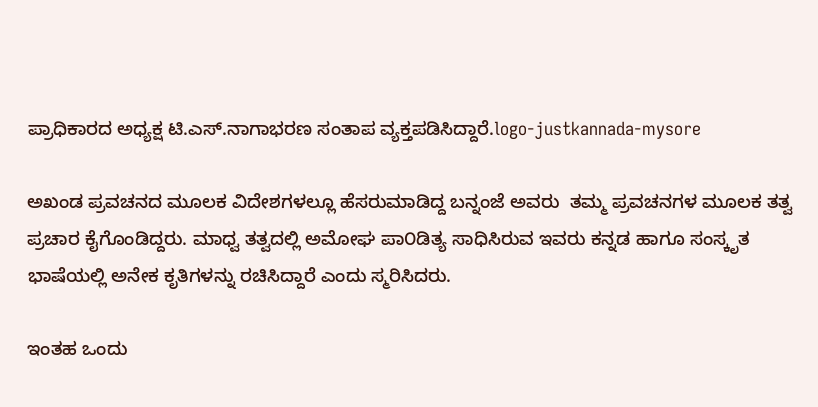ಪ್ರಾಧಿಕಾರದ ಅಧ್ಯಕ್ಷ ಟಿ.ಎಸ್.ನಾಗಾಭರಣ ಸಂತಾಪ ವ್ಯಕ್ತಪಡಿಸಿದ್ದಾರೆ.logo-justkannada-mysore

ಅಖಂಡ ಪ್ರವಚನದ ಮೂಲಕ ವಿದೇಶಗಳಲ್ಲೂ ಹೆಸರುಮಾಡಿದ್ದ ಬನ್ನಂಜೆ ಅವರು  ತಮ್ಮ ಪ್ರವಚನಗಳ ಮೂಲಕ ತತ್ವ ಪ್ರಚಾರ ಕೈಗೊಂಡಿದ್ದರು. ಮಾಧ್ವ ತತ್ವದಲ್ಲಿ ಅಮೋಘ ಪಾ೦ಡಿತ್ಯ ಸಾಧಿಸಿರುವ ಇವರು ಕನ್ನಡ ಹಾಗೂ ಸಂಸ್ಕೃತ ಭಾಷೆಯಲ್ಲಿ ಅನೇಕ ಕೃತಿಗಳನ್ನು ರಚಿಸಿದ್ದಾರೆ ಎಂದು ಸ್ಮರಿಸಿದರು.

ಇಂತಹ ಒಂದು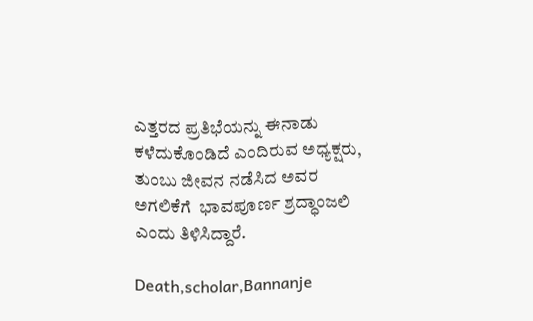ಎತ್ತರದ ಪ್ರತಿಭೆಯನ್ನು ಈನಾಡು ಕಳೆದುಕೊಂಡಿದೆ ಎಂದಿರುವ ಅಧ್ಯಕ್ಷರು, ತುಂಬು ಜೀವನ ನಡೆಸಿದ ಅವರ ಅಗಲಿಕೆಗೆ  ಭಾವಪೂರ್ಣ ಶ್ರದ್ಧಾಂಜಲಿ ಎಂದು ತಿಳಿಸಿದ್ದಾರೆ.

Death,scholar,Bannanje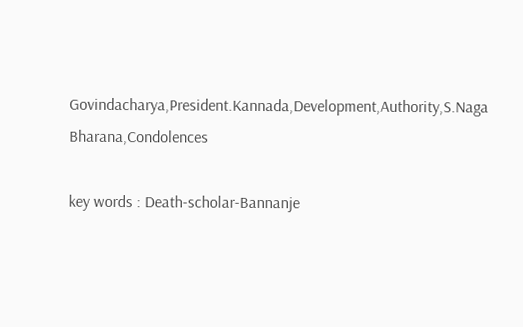Govindacharya,President.Kannada,Development,Authority,S.Naga Bharana,Condolences

key words : Death-scholar-Bannanje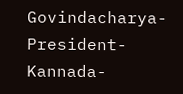Govindacharya-President-Kannada-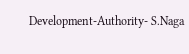Development-Authority- S.Naga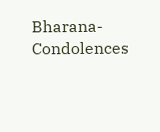Bharana- Condolences